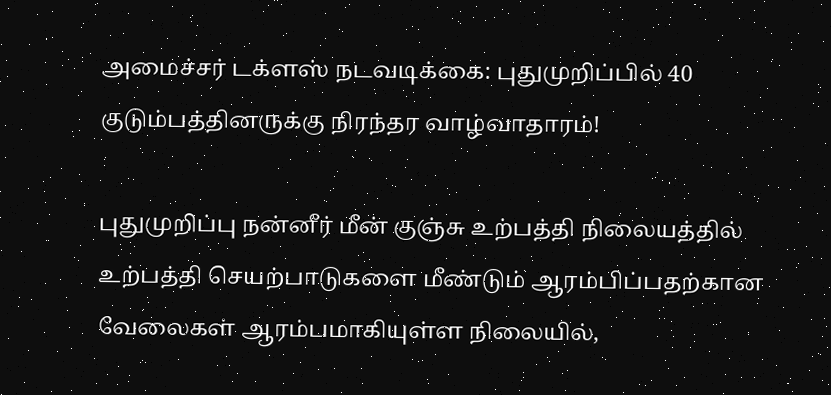அமைச்சர் டக்ளஸ் நடவடிக்கை: புதுமுறிப்பில் 40 குடும்பத்தினருக்கு நிரந்தர வாழ்வாதாரம்!

புதுமுறிப்பு நன்னீர் மீன் குஞ்சு உற்பத்தி நிலையத்தில் உற்பத்தி செயற்பாடுகளை மீண்டும் ஆரம்பிப்பதற்கான வேலைகள் ஆரம்பமாகியுள்ள நிலையில்,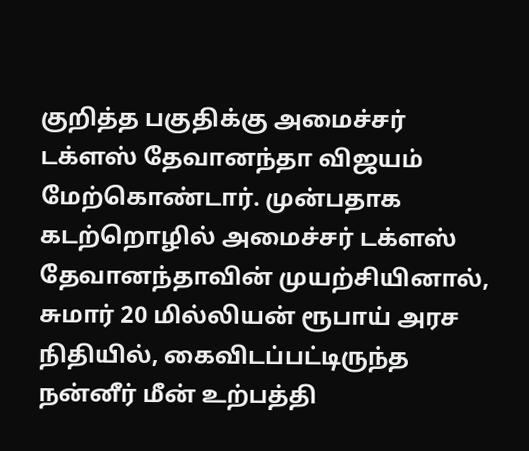குறித்த பகுதிக்கு அமைச்சர் டக்ளஸ் தேவானந்தா விஜயம் மேற்கொண்டார். முன்பதாக கடற்றொழில் அமைச்சர் டக்ளஸ் தேவானந்தாவின் முயற்சியினால், சுமார் 20 மில்லியன் ரூபாய் அரச நிதியில், கைவிடப்பட்டிருந்த நன்னீர் மீன் உற்பத்தி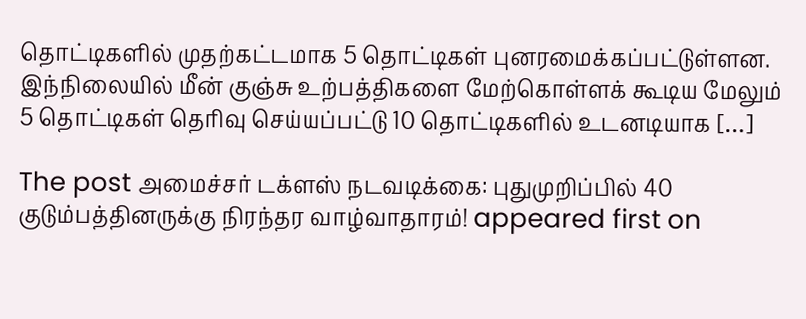தொட்டிகளில் முதற்கட்டமாக 5 தொட்டிகள் புனரமைக்கப்பட்டுள்ளன. இந்நிலையில் மீன் குஞ்சு உற்பத்திகளை மேற்கொள்ளக் கூடிய மேலும் 5 தொட்டிகள் தெரிவு செய்யப்பட்டு 10 தொட்டிகளில் உடனடியாக […]

The post அமைச்சர் டக்ளஸ் நடவடிக்கை: புதுமுறிப்பில் 40 குடும்பத்தினருக்கு நிரந்தர வாழ்வாதாரம்! appeared first on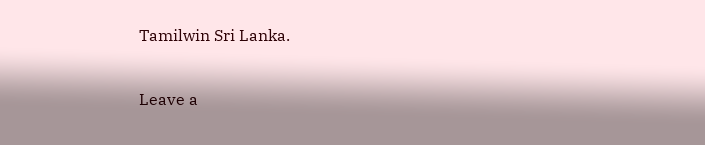Tamilwin Sri Lanka.

Leave a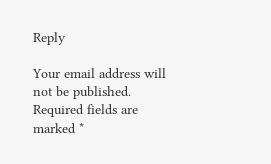Reply

Your email address will not be published. Required fields are marked *